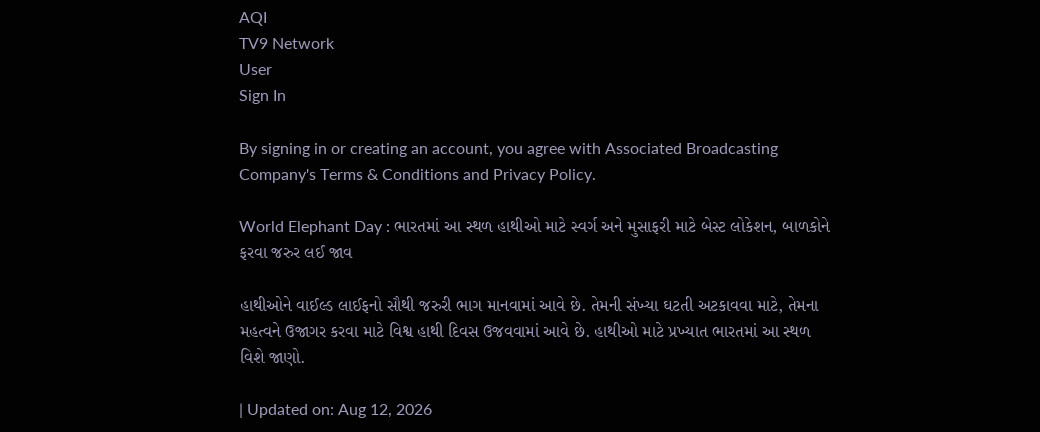AQI
TV9 Network
User
Sign In

By signing in or creating an account, you agree with Associated Broadcasting Company's Terms & Conditions and Privacy Policy.

World Elephant Day : ભારતમાં આ સ્થળ હાથીઓ માટે સ્વર્ગ અને મુસાફરી માટે બેસ્ટ લોકેશન, બાળકોને ફરવા જરુર લઈ જાવ

હાથીઓને વાઈલ્ડ લાઈફનો સૌથી જરુરી ભાગ માનવામાં આવે છે. તેમની સંખ્યા ઘટતી અટકાવવા માટે, તેમના મહત્વને ઉજાગર કરવા માટે વિશ્વ હાથી દિવસ ઉજવવામાં આવે છે. હાથીઓ માટે પ્રખ્યાત ભારતમાં આ સ્થળ વિશે જાણો.

| Updated on: Aug 12, 2026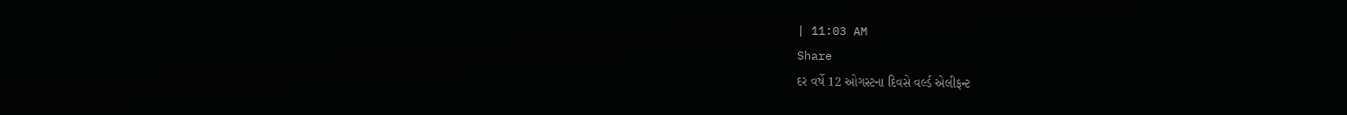| 11:03 AM
Share
દર વર્ષે 12 ઓગસ્ટના દિવસે વર્લ્ડ એલીફન્ટ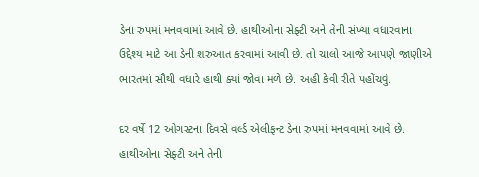ડેના રુપમાં મનવવામાં આવે છે. હાથીઓના સેફ્ટી અને તેની સંખ્યા વધારવાના ઉદ્દેશ્ય માટે આ ડેની શરુઆત કરવામાં આવી છે. તો ચાલો આજે આપણે જાણીએ ભારતમાં સૌથી વધારે હાથી ક્યાં જોવા મળે છે. અહી કેવી રીતે પહોંચવું.

દર વર્ષે 12 ઓગસ્ટના દિવસે વર્લ્ડ એલીફન્ટ ડેના રુપમાં મનવવામાં આવે છે. હાથીઓના સેફ્ટી અને તેની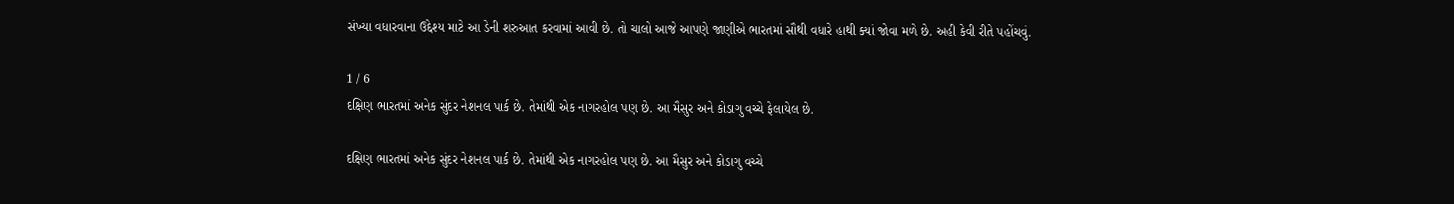સંખ્યા વધારવાના ઉદ્દેશ્ય માટે આ ડેની શરુઆત કરવામાં આવી છે. તો ચાલો આજે આપણે જાણીએ ભારતમાં સૌથી વધારે હાથી ક્યાં જોવા મળે છે. અહી કેવી રીતે પહોંચવું.

1 / 6
દક્ષિણ ભારતમાં અનેક સુંદર નેશનલ પાર્ક છે. તેમાંથી એક નાગરહોલ પણ છે. આ મૈસુર અને કોડાગુ વચ્ચે ફેલાયેલ છે.

દક્ષિણ ભારતમાં અનેક સુંદર નેશનલ પાર્ક છે. તેમાંથી એક નાગરહોલ પણ છે. આ મૈસુર અને કોડાગુ વચ્ચે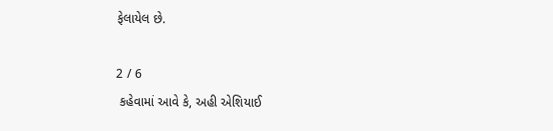ફેલાયેલ છે.

2 / 6
 કહેવામાં આવે કે, અહી એશિયાઈ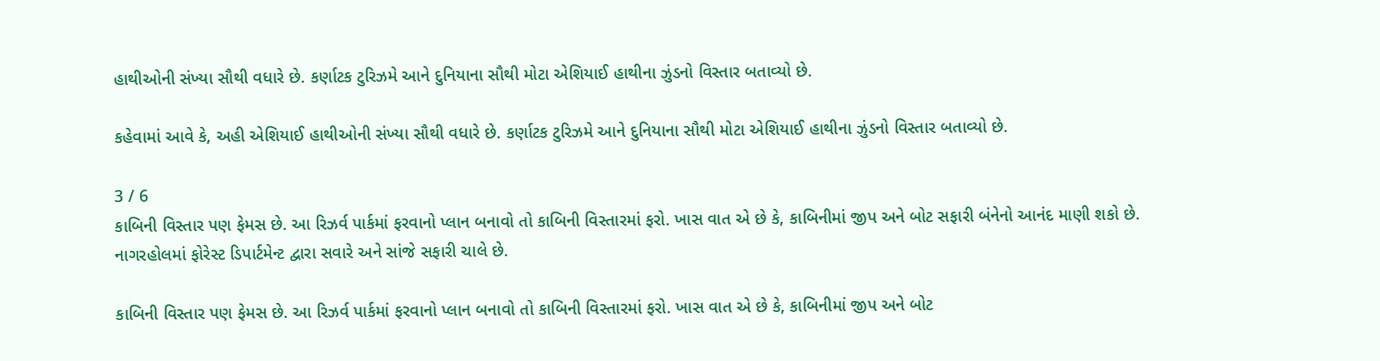હાથીઓની સંખ્યા સૌથી વધારે છે. કર્ણાટક ટુરિઝમે આને દુનિયાના સૌથી મોટા એશિયાઈ હાથીના ઝુંડનો વિસ્તાર બતાવ્યો છે.

કહેવામાં આવે કે, અહી એશિયાઈ હાથીઓની સંખ્યા સૌથી વધારે છે. કર્ણાટક ટુરિઝમે આને દુનિયાના સૌથી મોટા એશિયાઈ હાથીના ઝુંડનો વિસ્તાર બતાવ્યો છે.

3 / 6
કાબિની વિસ્તાર પણ ફેમસ છે. આ રિઝર્વ પાર્કમાં ફરવાનો પ્લાન બનાવો તો કાબિની વિસ્તારમાં ફરો. ખાસ વાત એ છે કે, કાબિનીમાં જીપ અને બોટ સફારી બંનેનો આનંદ માણી શકો છે. નાગરહોલમાં ફોરેસ્ટ ડિપાર્ટમેન્ટ દ્વારા સવારે અને સાંજે સફારી ચાલે છે.

કાબિની વિસ્તાર પણ ફેમસ છે. આ રિઝર્વ પાર્કમાં ફરવાનો પ્લાન બનાવો તો કાબિની વિસ્તારમાં ફરો. ખાસ વાત એ છે કે, કાબિનીમાં જીપ અને બોટ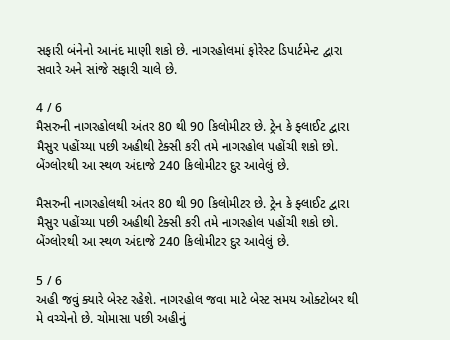સફારી બંનેનો આનંદ માણી શકો છે. નાગરહોલમાં ફોરેસ્ટ ડિપાર્ટમેન્ટ દ્વારા સવારે અને સાંજે સફારી ચાલે છે.

4 / 6
મૈસરુની નાગરહોલથી અંતર 80 થી 90 કિલોમીટર છે. ટ્રેન કે ફ્લાઈટ દ્વારા મૈસુર પહોંચ્યા પછી અહીથી ટેક્સી કરી તમે નાગરહોલ પહોંચી શકો છો. બેંગ્લોરથી આ સ્થળ અંદાજે 240 કિલોમીટર દુર આવેલું છે.

મૈસરુની નાગરહોલથી અંતર 80 થી 90 કિલોમીટર છે. ટ્રેન કે ફ્લાઈટ દ્વારા મૈસુર પહોંચ્યા પછી અહીથી ટેક્સી કરી તમે નાગરહોલ પહોંચી શકો છો. બેંગ્લોરથી આ સ્થળ અંદાજે 240 કિલોમીટર દુર આવેલું છે.

5 / 6
અહી જવું ક્યારે બેસ્ટ રહેશે. નાગરહોલ જવા માટે બેસ્ટ સમય ઓક્ટોબર થી મે વચ્ચેનો છે. ચોમાસા પછી અહીનું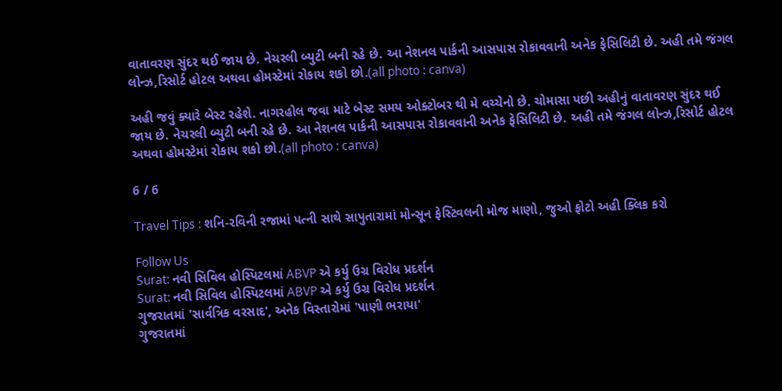વાતાવરણ સુંદર થઈ જાય છે. નેચરલી બ્યુટી બની રહે છે. આ નેશનલ પાર્કની આસપાસ રોકાવવાની અનેક ફેસિલિટી છે. અહી તમે જંગલ લોન્ઝ,રિસોર્ટ હોટલ અથવા હોમસ્ટેમાં રોકાય શકો છો.(all photo : canva)

અહી જવું ક્યારે બેસ્ટ રહેશે. નાગરહોલ જવા માટે બેસ્ટ સમય ઓક્ટોબર થી મે વચ્ચેનો છે. ચોમાસા પછી અહીનું વાતાવરણ સુંદર થઈ જાય છે. નેચરલી બ્યુટી બની રહે છે. આ નેશનલ પાર્કની આસપાસ રોકાવવાની અનેક ફેસિલિટી છે. અહી તમે જંગલ લોન્ઝ,રિસોર્ટ હોટલ અથવા હોમસ્ટેમાં રોકાય શકો છો.(all photo : canva)

6 / 6

Travel Tips : શનિ-રવિની રજામાં પત્ની સાથે સાપુતારામાં મોન્સૂન ફેસ્ટિવલની મોજ માણો, જુઓ ફોટો અહી ક્લિક કરો

Follow Us
Surat: નવી સિવિલ હોસ્પિટલમાં ABVP એ કર્યુ ઉગ્ર વિરોધ પ્રદર્શન
Surat: નવી સિવિલ હોસ્પિટલમાં ABVP એ કર્યુ ઉગ્ર વિરોધ પ્રદર્શન
ગુજરાતમાં 'સાર્વત્રિક વરસાદ', અનેક વિસ્તારોમાં 'પાણી ભરાયા'
ગુજરાતમાં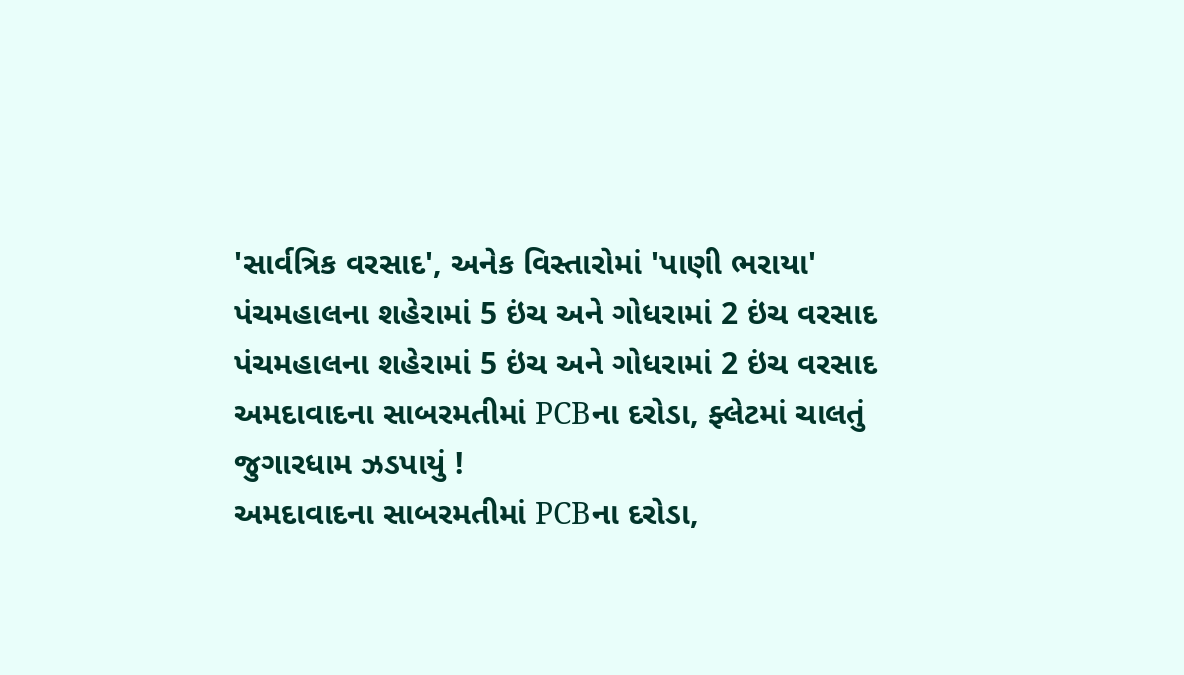'સાર્વત્રિક વરસાદ', અનેક વિસ્તારોમાં 'પાણી ભરાયા'
પંચમહાલના શહેરામાં 5 ઇંચ અને ગોધરામાં 2 ઇંચ વરસાદ
પંચમહાલના શહેરામાં 5 ઇંચ અને ગોધરામાં 2 ઇંચ વરસાદ
અમદાવાદના સાબરમતીમાં PCBના દરોડા, ફ્લેટમાં ચાલતું જુગારધામ ઝડપાયું !
અમદાવાદના સાબરમતીમાં PCBના દરોડા,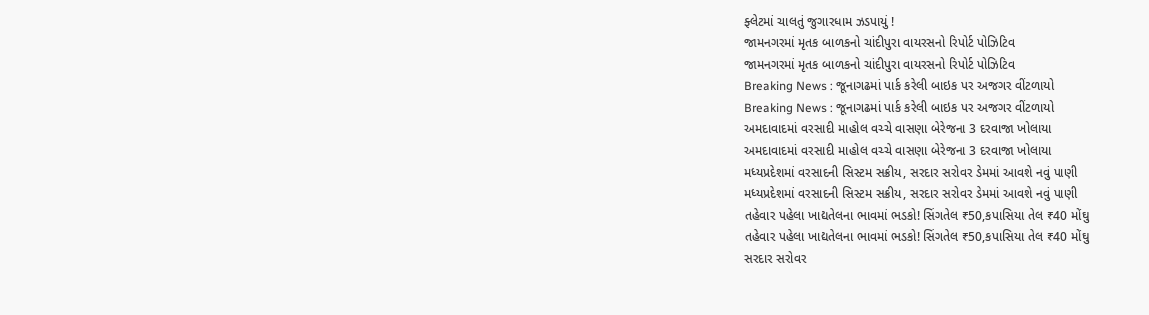ફ્લેટમાં ચાલતું જુગારધામ ઝડપાયું !
જામનગરમાં મૃતક બાળકનો ચાંદીપુરા વાયરસનો રિપોર્ટ પોઝિટિવ
જામનગરમાં મૃતક બાળકનો ચાંદીપુરા વાયરસનો રિપોર્ટ પોઝિટિવ
Breaking News : જૂનાગઢમાં પાર્ક કરેલી બાઇક પર અજગર વીંટળાયો
Breaking News : જૂનાગઢમાં પાર્ક કરેલી બાઇક પર અજગર વીંટળાયો
અમદાવાદમાં વરસાદી માહોલ વચ્ચે વાસણા બેરેજના 3 દરવાજા ખોલાયા
અમદાવાદમાં વરસાદી માહોલ વચ્ચે વાસણા બેરેજના 3 દરવાજા ખોલાયા
મધ્યપ્રદેશમાં વરસાદની સિસ્ટમ સક્રીય, સરદાર સરોવર ડેમમાં આવશે નવું પાણી
મધ્યપ્રદેશમાં વરસાદની સિસ્ટમ સક્રીય, સરદાર સરોવર ડેમમાં આવશે નવું પાણી
તહેવાર પહેલા ખાદ્યતેલના ભાવમાં ભડકો! સિંગતેલ ₹50,કપાસિયા તેલ ₹40 મોંઘુ
તહેવાર પહેલા ખાદ્યતેલના ભાવમાં ભડકો! સિંગતેલ ₹50,કપાસિયા તેલ ₹40 મોંઘુ
સરદાર સરોવર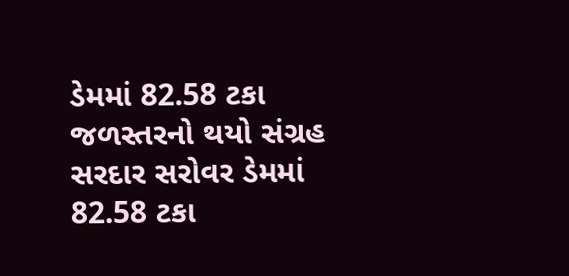ડેમમાં 82.58 ટકા જળસ્તરનો થયો સંગ્રહ
સરદાર સરોવર ડેમમાં 82.58 ટકા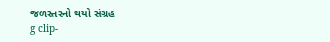જળસ્તરનો થયો સંગ્રહ
g clip-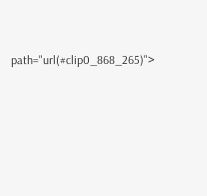path="url(#clip0_868_265)">